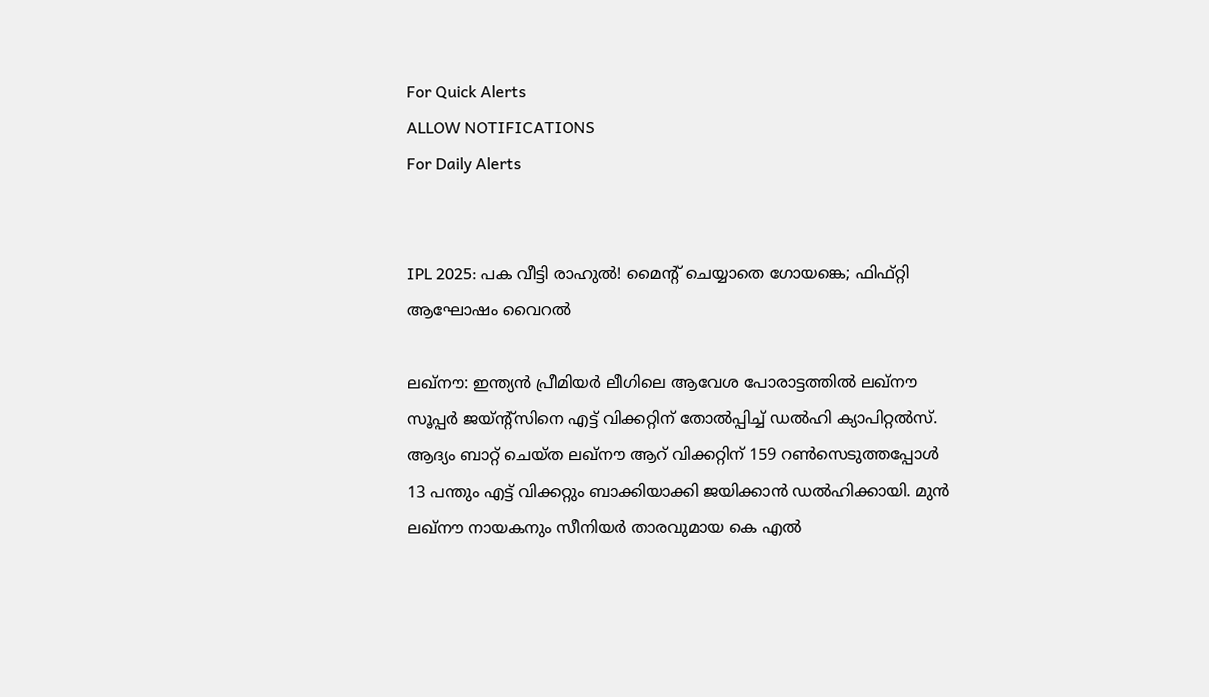For Quick Alerts
ALLOW NOTIFICATIONS
For Daily Alerts


IPL 2025: പക വീട്ടി രാഹുല്‍! മൈന്റ് ചെയ്യാതെ ഗോയങ്കെ; ഫിഫ്റ്റി ആഘോഷം വൈറല്‍

ലഖ്‌നൗ: ഇന്ത്യന്‍ പ്രീമിയര്‍ ലീഗിലെ ആവേശ പോരാട്ടത്തില്‍ ലഖ്‌നൗ സൂപ്പര്‍ ജയ്ന്റ്‌സിനെ എട്ട് വിക്കറ്റിന് തോല്‍പ്പിച്ച് ഡല്‍ഹി ക്യാപിറ്റല്‍സ്. ആദ്യം ബാറ്റ് ചെയ്ത ലഖ്‌നൗ ആറ് വിക്കറ്റിന് 159 റണ്‍സെടുത്തപ്പോള്‍ 13 പന്തും എട്ട് വിക്കറ്റും ബാക്കിയാക്കി ജയിക്കാന്‍ ഡല്‍ഹിക്കായി. മുന്‍ ലഖ്‌നൗ നായകനും സീനിയര്‍ താരവുമായ കെ എല്‍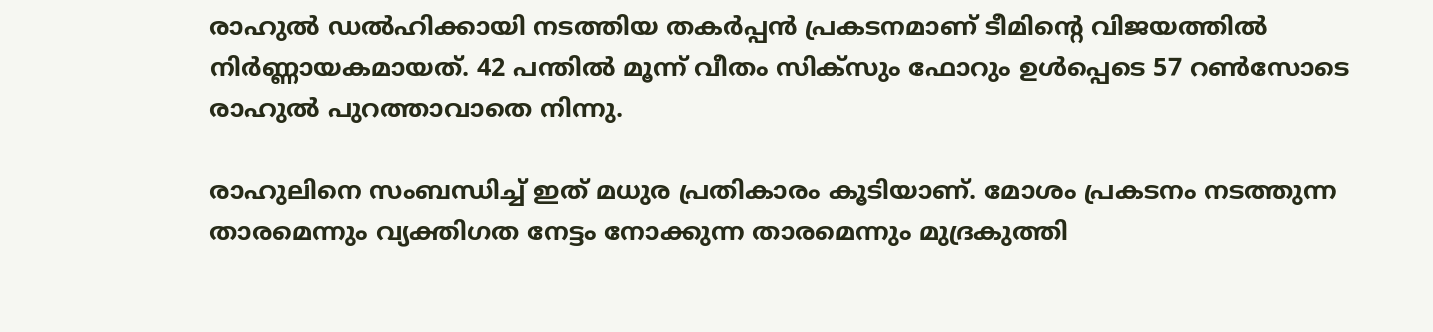രാഹുല്‍ ഡല്‍ഹിക്കായി നടത്തിയ തകര്‍പ്പന്‍ പ്രകടനമാണ് ടീമിന്റെ വിജയത്തില്‍ നിര്‍ണ്ണായകമായത്. 42 പന്തില്‍ മൂന്ന് വീതം സിക്‌സും ഫോറും ഉള്‍പ്പെടെ 57 റണ്‍സോടെ രാഹുല്‍ പുറത്താവാതെ നിന്നു.

രാഹുലിനെ സംബന്ധിച്ച് ഇത് മധുര പ്രതികാരം കൂടിയാണ്. മോശം പ്രകടനം നടത്തുന്ന താരമെന്നും വ്യക്തിഗത നേട്ടം നോക്കുന്ന താരമെന്നും മുദ്രകുത്തി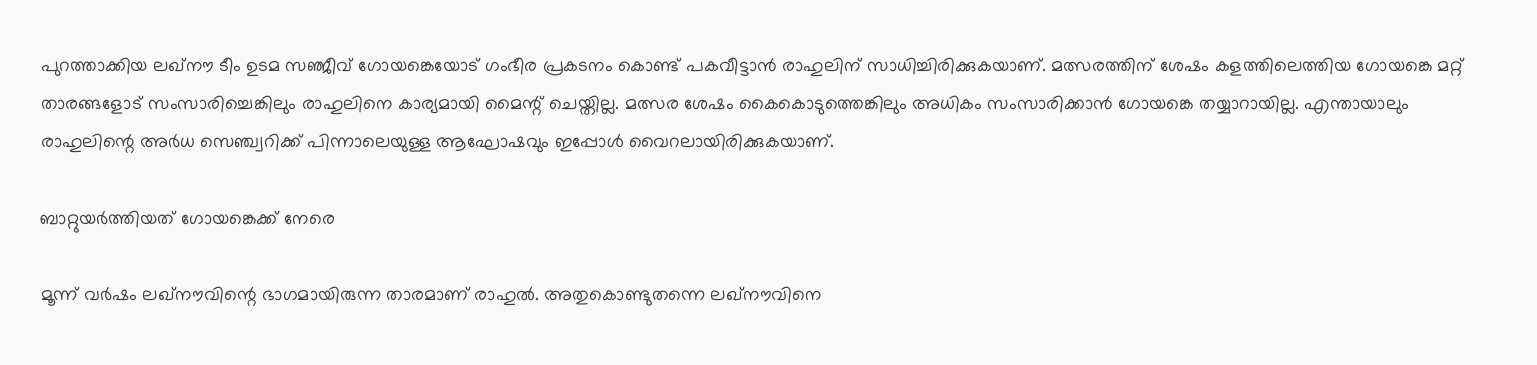പുറത്താക്കിയ ലഖ്‌നൗ ടീം ഉടമ സഞ്ജീവ് ഗോയങ്കെയോട് ഗംഭീര പ്രകടനം കൊണ്ട് പകവീട്ടാന്‍ രാഹുലിന് സാധിച്ചിരിക്കുകയാണ്. മത്സരത്തിന് ശേഷം കളത്തിലെത്തിയ ഗോയങ്കെ മറ്റ് താരങ്ങളോട് സംസാരിച്ചെങ്കിലും രാഹുലിനെ കാര്യമായി മൈന്റ് ചെയ്തില്ല. മത്സര ശേഷം കൈകൊടുത്തെങ്കിലും അധികം സംസാരിക്കാന്‍ ഗോയങ്കെ തയ്യാറായില്ല. എന്തായാലും രാഹുലിന്റെ അര്‍ധ സെഞ്ച്വറിക്ക് പിന്നാലെയുള്ള ആഘോഷവും ഇപ്പോള്‍ വൈറലായിരിക്കുകയാണ്.

ബാറ്റുയര്‍ത്തിയത് ഗോയങ്കെക്ക് നേരെ

മൂന്ന് വര്‍ഷം ലഖ്‌നൗവിന്റെ ഭാഗമായിരുന്ന താരമാണ് രാഹുല്‍. അതുകൊണ്ടുതന്നെ ലഖ്‌നൗവിനെ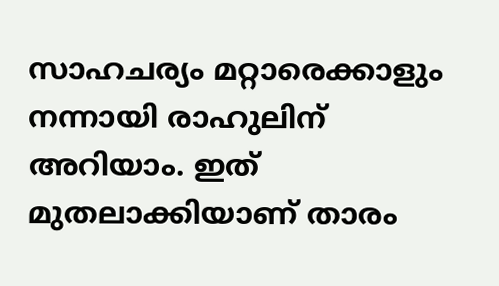സാഹചര്യം മറ്റാരെക്കാളും നന്നായി രാഹുലിന് അറിയാം. ഇത് മുതലാക്കിയാണ് താരം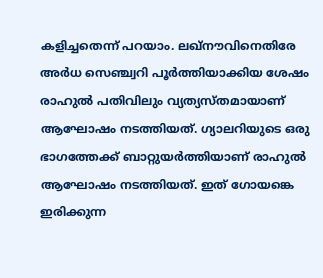കളിച്ചതെന്ന് പറയാം. ലഖ്‌നൗവിനെതിരേ അര്‍ധ സെഞ്ച്വറി പൂര്‍ത്തിയാക്കിയ ശേഷം രാഹുല്‍ പതിവിലും വ്യത്യസ്തമായാണ് ആഘോഷം നടത്തിയത്. ഗ്യാലറിയുടെ ഒരു ഭാഗത്തേക്ക് ബാറ്റുയര്‍ത്തിയാണ് രാഹുല്‍ ആഘോഷം നടത്തിയത്. ഇത് ഗോയങ്കെ ഇരിക്കുന്ന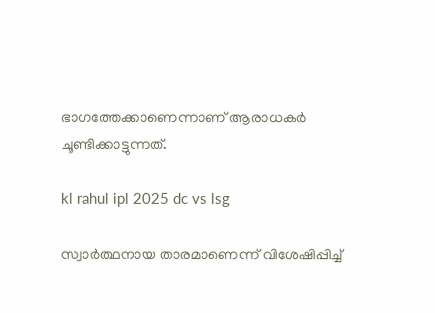ഭാഗത്തേക്കാണെന്നാണ് ആരാധകര്‍ ചൂണ്ടിക്കാട്ടുന്നത്.

kl rahul ipl 2025 dc vs lsg

സ്വാര്‍ത്ഥനായ താരമാണെന്ന് വിശേഷിപ്പിച്ച്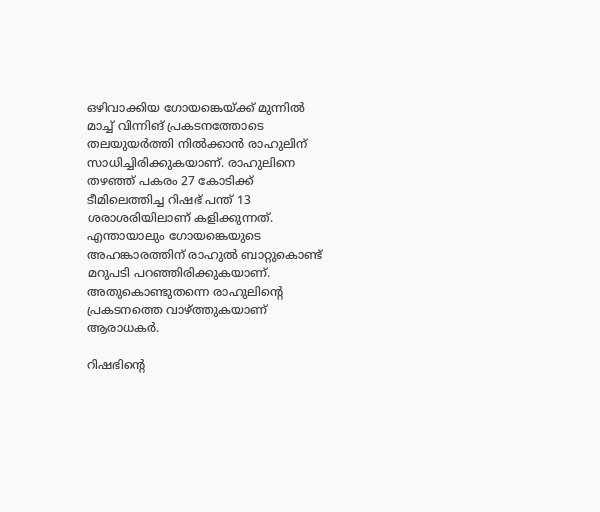ഒഴിവാക്കിയ ഗോയങ്കെയ്ക്ക് മുന്നില്‍ മാച്ച് വിന്നിങ് പ്രകടനത്തോടെ തലയുയര്‍ത്തി നില്‍ക്കാന്‍ രാഹുലിന് സാധിച്ചിരിക്കുകയാണ്. രാഹുലിനെ തഴഞ്ഞ് പകരം 27 കോടിക്ക് ടീമിലെത്തിച്ച റിഷഭ് പന്ത് 13 ശരാശരിയിലാണ് കളിക്കുന്നത്. എന്തായാലും ഗോയങ്കെയുടെ അഹങ്കാരത്തിന് രാഹുല്‍ ബാറ്റുകൊണ്ട് മറുപടി പറഞ്ഞിരിക്കുകയാണ്. അതുകൊണ്ടുതന്നെ രാഹുലിന്റെ പ്രകടനത്തെ വാഴ്ത്തുകയാണ് ആരാധകര്‍.

റിഷഭിന്റെ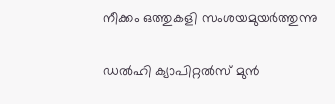നീക്കം ഒത്തുകളി സംശയമുയര്‍ത്തുന്നു

ഡല്‍ഹി ക്യാപിറ്റല്‍സ് മുന്‍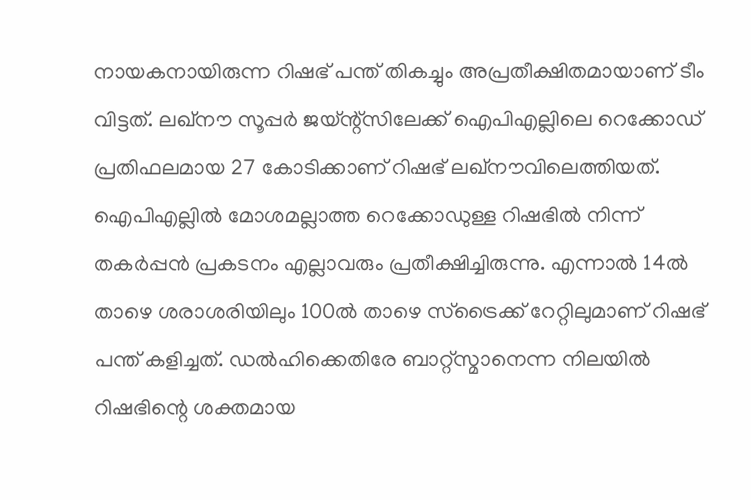നായകനായിരുന്ന റിഷഭ് പന്ത് തികച്ചും അപ്രതീക്ഷിതമായാണ് ടീം വിട്ടത്. ലഖ്‌നൗ സൂപ്പര്‍ ജയ്ന്റ്‌സിലേക്ക് ഐപിഎല്ലിലെ റെക്കോഡ് പ്രതിഫലമായ 27 കോടിക്കാണ് റിഷഭ് ലഖ്‌നൗവിലെത്തിയത്. ഐപിഎല്ലില്‍ മോശമല്ലാത്ത റെക്കോഡുള്ള റിഷഭില്‍ നിന്ന് തകര്‍പ്പന്‍ പ്രകടനം എല്ലാവരും പ്രതീക്ഷിച്ചിരുന്നു. എന്നാല്‍ 14ല്‍ താഴെ ശരാശരിയിലും 100ല്‍ താഴെ സ്‌ട്രൈക്ക് റേറ്റിലുമാണ് റിഷഭ് പന്ത് കളിച്ചത്. ഡല്‍ഹിക്കെതിരേ ബാറ്റ്‌സ്മാനെന്ന നിലയില്‍ റിഷഭിന്റെ ശക്തമായ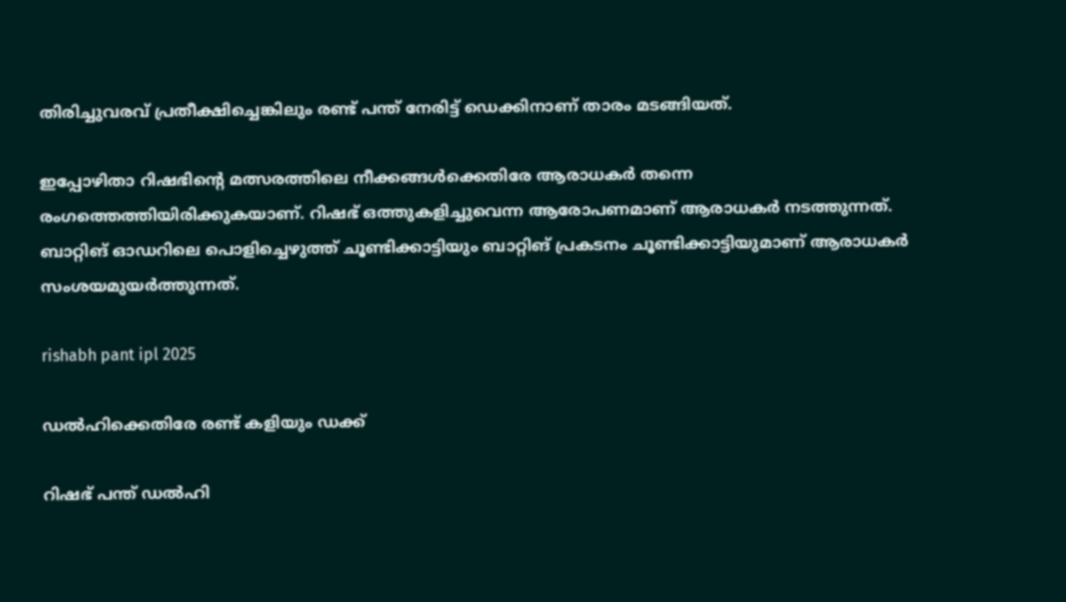തിരിച്ചുവരവ് പ്രതീക്ഷിച്ചെങ്കിലും രണ്ട് പന്ത് നേരിട്ട് ഡെക്കിനാണ് താരം മടങ്ങിയത്.

ഇപ്പോഴിതാ റിഷഭിന്റെ മത്സരത്തിലെ നീക്കങ്ങള്‍ക്കെതിരേ ആരാധകര്‍ തന്നെ രംഗത്തെത്തിയിരിക്കുകയാണ്. റിഷഭ് ഒത്തുകളിച്ചുവെന്ന ആരോപണമാണ് ആരാധകര്‍ നടത്തുന്നത്. ബാറ്റിങ് ഓഡറിലെ പൊളിച്ചെഴുത്ത് ചൂണ്ടിക്കാട്ടിയും ബാറ്റിങ് പ്രകടനം ചൂണ്ടിക്കാട്ടിയുമാണ് ആരാധകര്‍ സംശയമുയര്‍ത്തുന്നത്.

rishabh pant ipl 2025

ഡല്‍ഹിക്കെതിരേ രണ്ട് കളിയും ഡക്ക്

റിഷഭ് പന്ത് ഡല്‍ഹി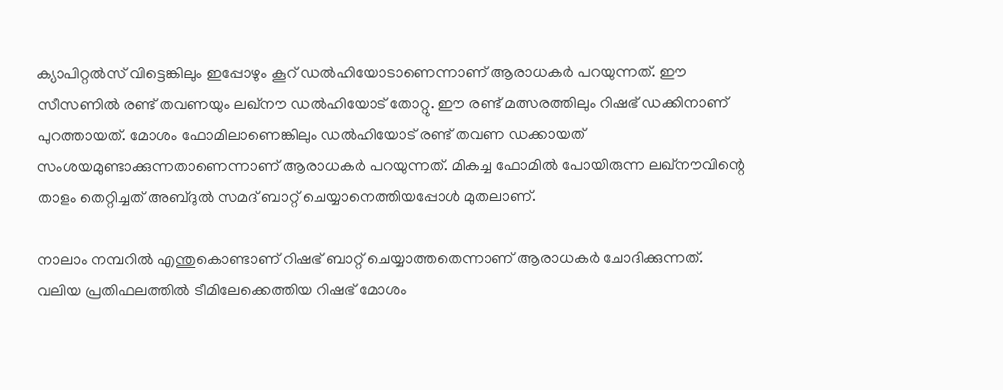ക്യാപിറ്റല്‍സ് വിട്ടെങ്കിലും ഇപ്പോഴും കൂറ് ഡല്‍ഹിയോടാണെന്നാണ് ആരാധകര്‍ പറയുന്നത്. ഈ സീസണില്‍ രണ്ട് തവണയും ലഖ്‌നൗ ഡല്‍ഹിയോട് തോറ്റു. ഈ രണ്ട് മത്സരത്തിലും റിഷഭ് ഡക്കിനാണ് പുറത്തായത്. മോശം ഫോമിലാണെങ്കിലും ഡല്‍ഹിയോട് രണ്ട് തവണ ഡക്കായത് സംശയമുണ്ടാക്കുന്നതാണെന്നാണ് ആരാധകര്‍ പറയുന്നത്. മികച്ച ഫോമില്‍ പോയിരുന്ന ലഖ്‌നൗവിന്റെ താളം തെറ്റിച്ചത് അബ്ദുല്‍ സമദ് ബാറ്റ് ചെയ്യാനെത്തിയപ്പോള്‍ മുതലാണ്.

നാലാം നമ്പറില്‍ എന്തുകൊണ്ടാണ് റിഷഭ് ബാറ്റ് ചെയ്യാത്തതെന്നാണ് ആരാധകര്‍ ചോദിക്കുന്നത്. വലിയ പ്രതിഫലത്തില്‍ ടീമിലേക്കെത്തിയ റിഷഭ് മോശം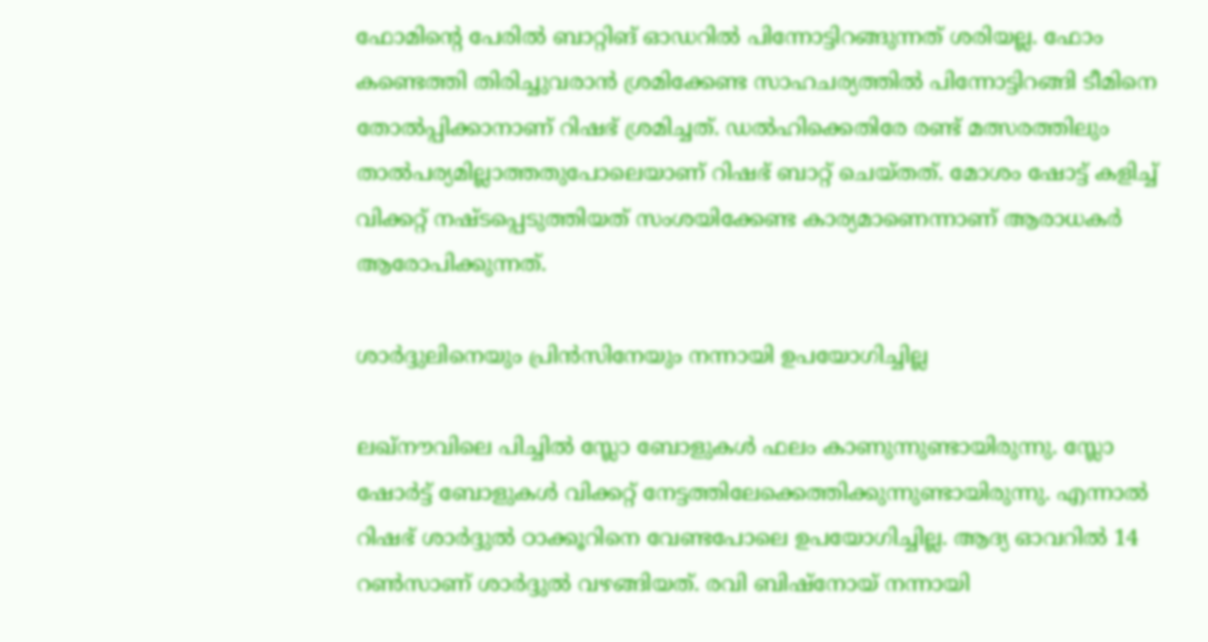ഫോമിന്റെ പേരില്‍ ബാറ്റിങ് ഓഡറില്‍ പിന്നോട്ടിറങ്ങുന്നത് ശരിയല്ല. ഫോം കണ്ടെത്തി തിരിച്ചുവരാന്‍ ശ്രമിക്കേണ്ട സാഹചര്യത്തില്‍ പിന്നോട്ടിറങ്ങി ടീമിനെ തോല്‍പ്പിക്കാനാണ് റിഷഭ് ശ്രമിച്ചത്. ഡല്‍ഹിക്കെതിരേ രണ്ട് മത്സരത്തിലും താല്‍പര്യമില്ലാത്തതുപോലെയാണ് റിഷഭ് ബാറ്റ് ചെയ്തത്. മോശം ഷോട്ട് കളിച്ച് വിക്കറ്റ് നഷ്ടപ്പെടുത്തിയത് സംശയിക്കേണ്ട കാര്യമാണെന്നാണ് ആരാധകര്‍ ആരോപിക്കുന്നത്.

ശാര്‍ദ്ദുലിനെയും പ്രിന്‍സിനേയും നന്നായി ഉപയോഗിച്ചില്ല

ലഖ്‌നൗവിലെ പിച്ചില്‍ സ്ലോ ബോളുകള്‍ ഫലം കാണുന്നുണ്ടായിരുന്നു. സ്ലോ ഷോര്‍ട്ട് ബോളുകള്‍ വിക്കറ്റ് നേട്ടത്തിലേക്കെത്തിക്കുന്നുണ്ടായിരുന്നു. എന്നാല്‍ റിഷഭ് ശാര്‍ദ്ദുല്‍ ഠാക്കൂറിനെ വേണ്ടപോലെ ഉപയോഗിച്ചില്ല. ആദ്യ ഓവറില്‍ 14 റണ്‍സാണ് ശാര്‍ദ്ദുല്‍ വഴങ്ങിയത്. രവി ബിഷ്‌നോയ് നന്നായി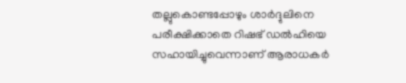തല്ലുകൊണ്ടപ്പോഴും ശാര്‍ദ്ദുലിനെ പരീക്ഷിക്കാതെ റിഷഭ് ഡല്‍ഹിയെ സഹായിച്ചുവെന്നാണ് ആരാധകര്‍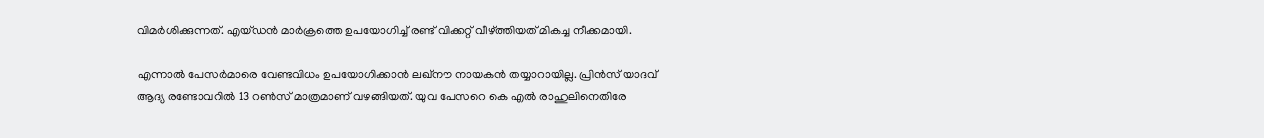വിമര്‍ശിക്കുന്നത്. എയ്ഡന്‍ മാര്‍ക്രത്തെ ഉപയോഗിച്ച് രണ്ട് വിക്കറ്റ് വീഴ്ത്തിയത് മികച്ച നീക്കമായി.

എന്നാല്‍ പേസര്‍മാരെ വേണ്ടവിധം ഉപയോഗിക്കാന്‍ ലഖ്‌നൗ നായകന്‍ തയ്യാറായില്ല. പ്രിന്‍സ് യാദവ് ആദ്യ രണ്ടോവറില്‍ 13 റണ്‍സ് മാത്രമാണ് വഴങ്ങിയത്. യുവ പേസറെ കെ എല്‍ രാഹുലിനെതിരേ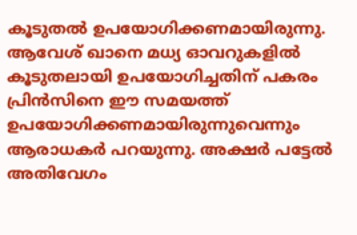കൂടുതല്‍ ഉപയോഗിക്കണമായിരുന്നു. ആവേശ് ഖാനെ മധ്യ ഓവറുകളില്‍ കൂടുതലായി ഉപയോഗിച്ചതിന് പകരം പ്രിന്‍സിനെ ഈ സമയത്ത് ഉപയോഗിക്കണമായിരുന്നുവെന്നും ആരാധകര്‍ പറയുന്നു. അക്ഷര്‍ പട്ടേല്‍ അതിവേഗം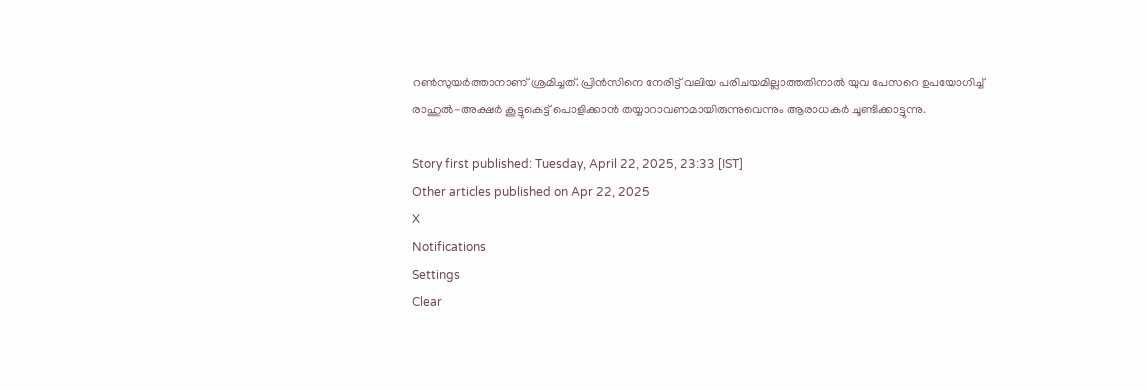റണ്‍സുയര്‍ത്താനാണ് ശ്രമിച്ചത്. പ്രിന്‍സിനെ നേരിട്ട് വലിയ പരിചയമില്ലാത്തതിനാല്‍ യുവ പേസറെ ഉപയോഗിച്ച് രാഹുല്‍-അക്ഷര്‍ കൂട്ടുകെട്ട് പൊളിക്കാന്‍ തയ്യാറാവണമായിരുന്നുവെന്നും ആരാധകര്‍ ചൂണ്ടിക്കാട്ടുന്നു.

Story first published: Tuesday, April 22, 2025, 23:33 [IST]
Other articles published on Apr 22, 2025
X
Notifications
Settings
Clear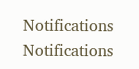Notifications
Notifications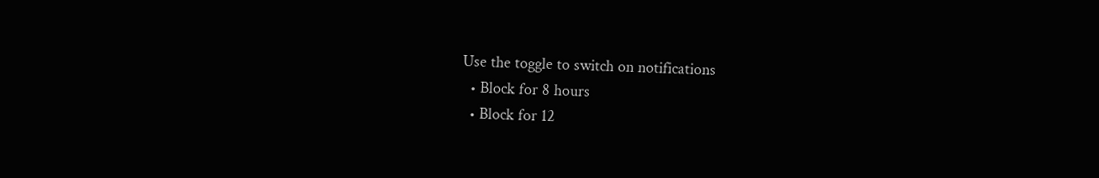Use the toggle to switch on notifications
  • Block for 8 hours
  • Block for 12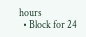hours
  • Block for 24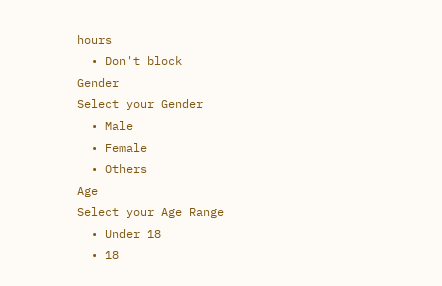hours
  • Don't block
Gender
Select your Gender
  • Male
  • Female
  • Others
Age
Select your Age Range
  • Under 18
  • 18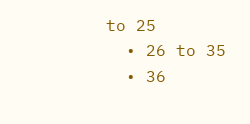to 25
  • 26 to 35
  • 36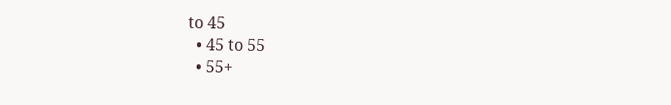to 45
  • 45 to 55
  • 55+